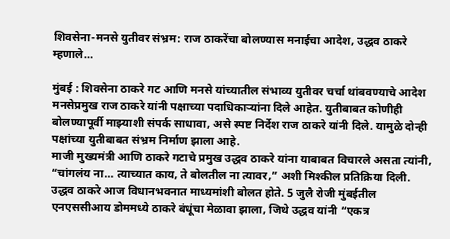शिवसेना-मनसे युतीवर संभ्रम: राज ठाकरेंचा बोलण्यास मनाईचा आदेश, उद्धव ठाकरे म्हणाले…

मुंबई : शिवसेना ठाकरे गट आणि मनसे यांच्यातील संभाव्य युतीवर चर्चा थांबवण्याचे आदेश मनसेप्रमुख राज ठाकरे यांनी पक्षाच्या पदाधिकाऱ्यांना दिले आहेत. युतीबाबत कोणीही बोलण्यापूर्वी माझ्याशी संपर्क साधावा, असे स्पष्ट निर्देश राज ठाकरे यांनी दिले. यामुळे दोन्ही पक्षांच्या युतीबाबत संभ्रम निर्माण झाला आहे.
माजी मुख्यमंत्री आणि ठाकरे गटाचे प्रमुख उद्धव ठाकरे यांना याबाबत विचारले असता त्यांनी, “चांगलंय ना… त्याच्यात काय, ते बोलतील ना त्यावर,” अशी मिश्कील प्रतिक्रिया दिली. उद्धव ठाकरे आज विधानभवनात माध्यमांशी बोलत होते. 5 जुलै रोजी मुंबईतील एनएससीआय डोममध्ये ठाकरे बंधूंचा मेळावा झाला, जिथे उद्धव यांनी “एकत्र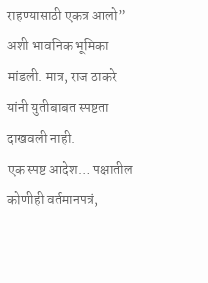राहण्यासाठी एकत्र आलो” अशी भावनिक भूमिका मांडली. मात्र, राज ठाकरे यांनी युतीबाबत स्पष्टता दाखवली नाही.
एक स्पष्ट आदेश… पक्षातील कोणीही वर्तमानपत्रं,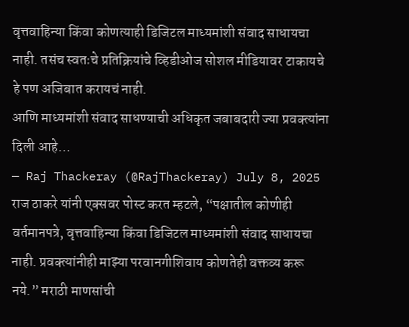वृत्तवाहिन्या किंवा कोणत्याही डिजिटल माध्यमांशी संवाद साधायचा नाही. तसंच स्वतःचे प्रतिक्रियांचे व्हिडीओज सोशल मीडियावर टाकायचे हे पण अजिबात करायचं नाही.
आणि माध्यमांशी संवाद साधण्याची अधिकृत जबाबदारी ज्या प्रवक्त्यांना दिली आहे…
— Raj Thackeray (@RajThackeray) July 8, 2025
राज ठाकरे यांनी एक्सवर पोस्ट करत म्हटले, “पक्षातील कोणीही वर्तमानपत्रे, वृत्तवाहिन्या किंवा डिजिटल माध्यमांशी संवाद साधायचा नाही. प्रवक्त्यांनीही माझ्या परवानगीशिवाय कोणतेही वक्तव्य करू नये.” मराठी माणसांची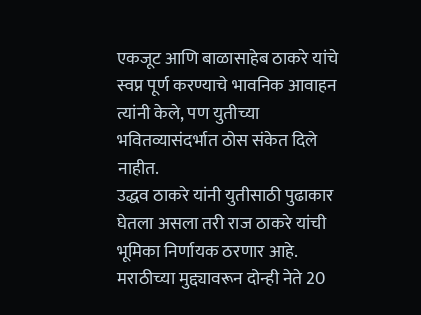एकजूट आणि बाळासाहेब ठाकरे यांचे स्वप्न पूर्ण करण्याचे भावनिक आवाहन त्यांनी केले, पण युतीच्या भवितव्यासंदर्भात ठोस संकेत दिले नाहीत.
उद्धव ठाकरे यांनी युतीसाठी पुढाकार घेतला असला तरी राज ठाकरे यांची भूमिका निर्णायक ठरणार आहे. मराठीच्या मुद्द्यावरून दोन्ही नेते 20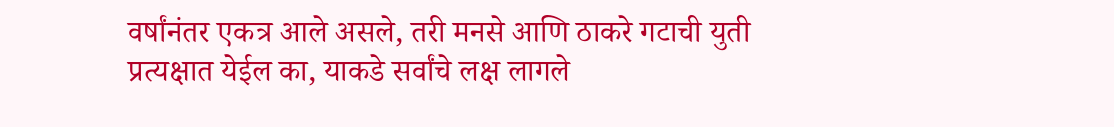वर्षांनंतर एकत्र आले असले, तरी मनसे आणि ठाकरे गटाची युती प्रत्यक्षात येईल का, याकडे सर्वांचे लक्ष लागले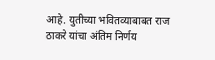आहे. युतीच्या भवितव्याबाबत राज ठाकरे यांचा अंतिम निर्णय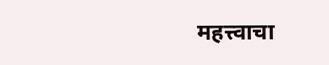महत्त्वाचा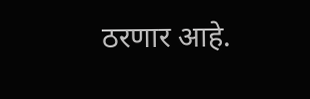ठरणार आहे.